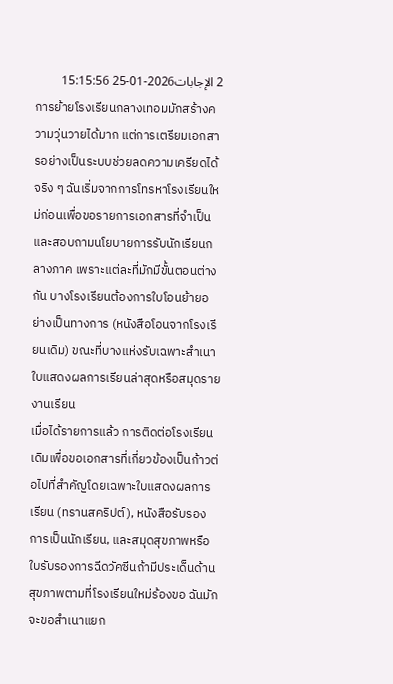2 الإجابات2026-01-25 15:15:56
การย้ายโรงเรียนกลางเทอมมักสร้างความวุ่นวายได้มาก แต่การเตรียมเอกสารอย่างเป็นระบบช่วยลดความเครียดได้จริง ๆ ฉันเริ่มจากการโทรหาโรงเรียนใหม่ก่อนเพื่อขอรายการเอกสารที่จำเป็นและสอบถามนโยบายการรับนักเรียนกลางภาค เพราะแต่ละที่มักมีขั้นตอนต่างกัน บางโรงเรียนต้องการใบโอนย้ายอย่างเป็นทางการ (หนังสือโอนจากโรงเรียนเดิม) ขณะที่บางแห่งรับเฉพาะสำเนาใบแสดงผลการเรียนล่าสุดหรือสมุดรายงานเรียน
เมื่อได้รายการแล้ว การติดต่อโรงเรียนเดิมเพื่อขอเอกสารที่เกี่ยวข้องเป็นก้าวต่อไปที่สำคัญโดยเฉพาะใบแสดงผลการเรียน (ทรานสคริปต์), หนังสือรับรองการเป็นนักเรียน, และสมุดสุขภาพหรือใบรับรองการฉีดวัคซีนถ้ามีประเด็นด้านสุขภาพตามที่โรงเรียนใหม่ร้องขอ ฉันมักจะขอสำเนาแยก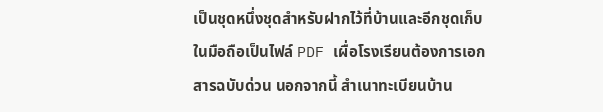เป็นชุดหนึ่งชุดสำหรับฝากไว้ที่บ้านและอีกชุดเก็บในมือถือเป็นไฟล์ PDF เผื่อโรงเรียนต้องการเอกสารฉบับด่วน นอกจากนี้ สำเนาทะเบียนบ้าน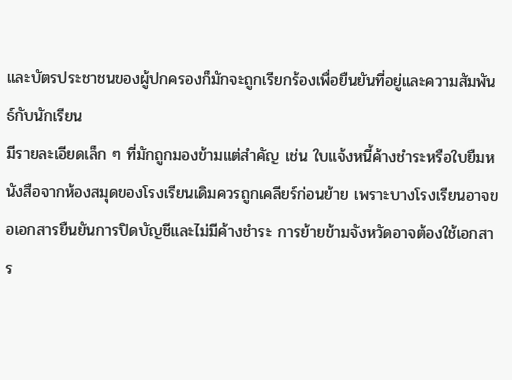และบัตรประชาชนของผู้ปกครองก็มักจะถูกเรียกร้องเพื่อยืนยันที่อยู่และความสัมพันธ์กับนักเรียน
มีรายละเอียดเล็ก ๆ ที่มักถูกมองข้ามแต่สำคัญ เช่น ใบแจ้งหนี้ค้างชำระหรือใบยืมหนังสือจากห้องสมุดของโรงเรียนเดิมควรถูกเคลียร์ก่อนย้าย เพราะบางโรงเรียนอาจขอเอกสารยืนยันการปิดบัญชีและไม่มีค้างชำระ การย้ายข้ามจังหวัดอาจต้องใช้เอกสาร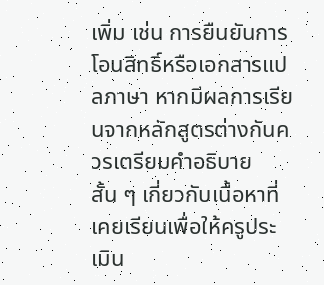เพิ่ม เช่น การยืนยันการโอนสิทธิ์หรือเอกสารแปลภาษา หากมีผลการเรียนจากหลักสูตรต่างกันควรเตรียมคำอธิบายสั้น ๆ เกี่ยวกับเนื้อหาที่เคยเรียนเพื่อให้ครูประเมิน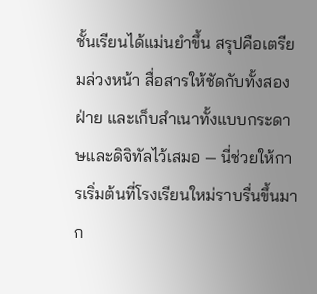ชั้นเรียนได้แม่นยำขึ้น สรุปคือเตรียมล่วงหน้า สื่อสารให้ชัดกับทั้งสองฝ่าย และเก็บสำเนาทั้งแบบกระดาษและดิจิทัลไว้เสมอ — นี่ช่วยให้การเริ่มต้นที่โรงเรียนใหม่ราบรื่นขึ้นมาก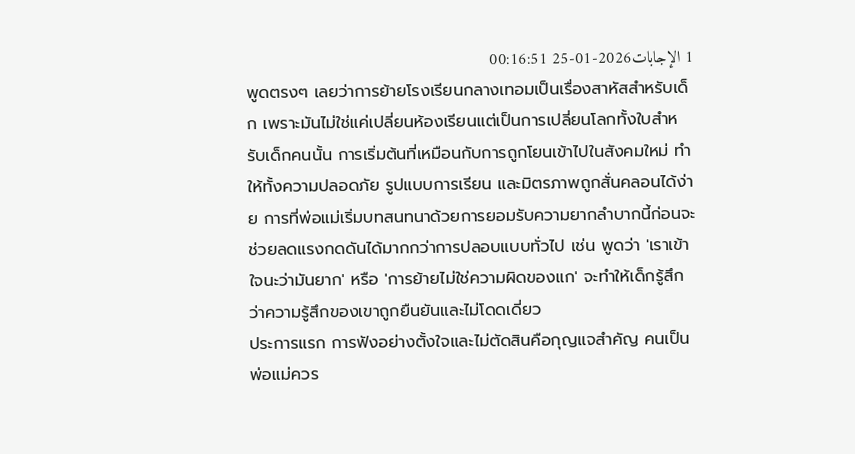1 الإجابات2026-01-25 00:16:51
พูดตรงๆ เลยว่าการย้ายโรงเรียนกลางเทอมเป็นเรื่องสาหัสสำหรับเด็ก เพราะมันไม่ใช่แค่เปลี่ยนห้องเรียนแต่เป็นการเปลี่ยนโลกทั้งใบสำหรับเด็กคนนั้น การเริ่มต้นที่เหมือนกับการถูกโยนเข้าไปในสังคมใหม่ ทำให้ทั้งความปลอดภัย รูปแบบการเรียน และมิตรภาพถูกสั่นคลอนได้ง่าย การที่พ่อแม่เริ่มบทสนทนาด้วยการยอมรับความยากลำบากนี้ก่อนจะช่วยลดแรงกดดันได้มากกว่าการปลอบแบบทั่วไป เช่น พูดว่า 'เราเข้าใจนะว่ามันยาก' หรือ 'การย้ายไม่ใช่ความผิดของแก' จะทำให้เด็กรู้สึกว่าความรู้สึกของเขาถูกยืนยันและไม่โดดเดี่ยว
ประการแรก การฟังอย่างตั้งใจและไม่ตัดสินคือกุญแจสำคัญ คนเป็นพ่อแม่ควร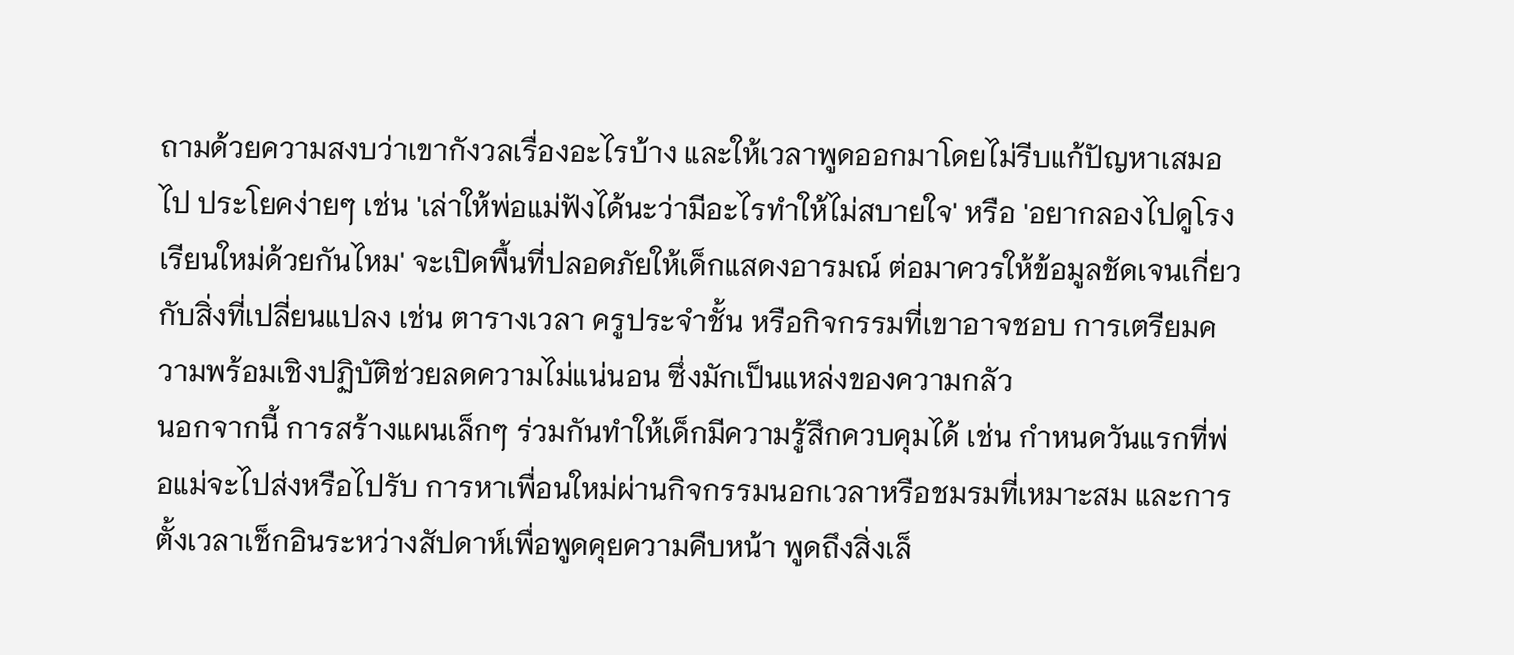ถามด้วยความสงบว่าเขากังวลเรื่องอะไรบ้าง และให้เวลาพูดออกมาโดยไม่รีบแก้ปัญหาเสมอไป ประโยคง่ายๆ เช่น 'เล่าให้พ่อแม่ฟังได้นะว่ามีอะไรทำให้ไม่สบายใจ' หรือ 'อยากลองไปดูโรงเรียนใหม่ด้วยกันไหม' จะเปิดพื้นที่ปลอดภัยให้เด็กแสดงอารมณ์ ต่อมาควรให้ข้อมูลชัดเจนเกี่ยวกับสิ่งที่เปลี่ยนแปลง เช่น ตารางเวลา ครูประจำชั้น หรือกิจกรรมที่เขาอาจชอบ การเตรียมความพร้อมเชิงปฏิบัติช่วยลดความไม่แน่นอน ซึ่งมักเป็นแหล่งของความกลัว
นอกจากนี้ การสร้างแผนเล็กๆ ร่วมกันทำให้เด็กมีความรู้สึกควบคุมได้ เช่น กำหนดวันแรกที่พ่อแม่จะไปส่งหรือไปรับ การหาเพื่อนใหม่ผ่านกิจกรรมนอกเวลาหรือชมรมที่เหมาะสม และการตั้งเวลาเช็กอินระหว่างสัปดาห์เพื่อพูดคุยความคืบหน้า พูดถึงสิ่งเล็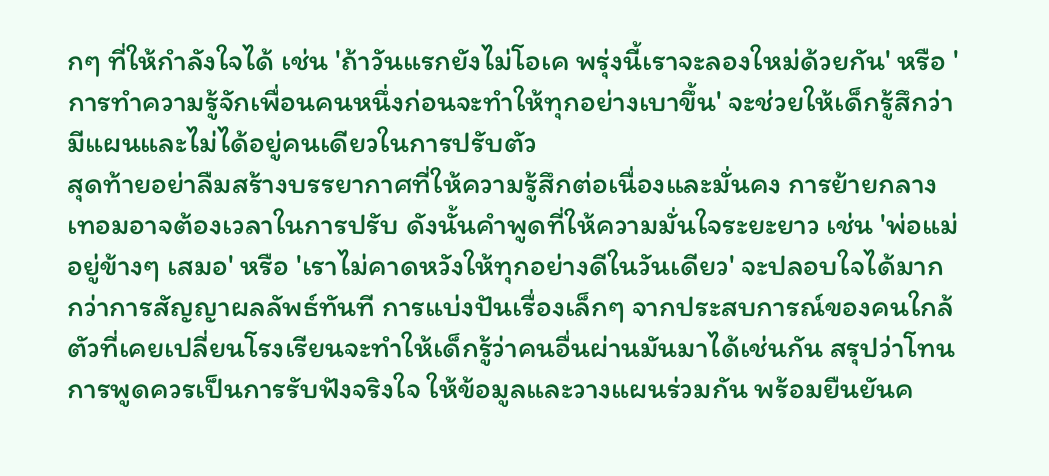กๆ ที่ให้กำลังใจได้ เช่น 'ถ้าวันแรกยังไม่โอเค พรุ่งนี้เราจะลองใหม่ด้วยกัน' หรือ 'การทำความรู้จักเพื่อนคนหนึ่งก่อนจะทำให้ทุกอย่างเบาขึ้น' จะช่วยให้เด็กรู้สึกว่ามีแผนและไม่ได้อยู่คนเดียวในการปรับตัว
สุดท้ายอย่าลืมสร้างบรรยากาศที่ให้ความรู้สึกต่อเนื่องและมั่นคง การย้ายกลางเทอมอาจต้องเวลาในการปรับ ดังนั้นคำพูดที่ให้ความมั่นใจระยะยาว เช่น 'พ่อแม่อยู่ข้างๆ เสมอ' หรือ 'เราไม่คาดหวังให้ทุกอย่างดีในวันเดียว' จะปลอบใจได้มากกว่าการสัญญาผลลัพธ์ทันที การแบ่งปันเรื่องเล็กๆ จากประสบการณ์ของคนใกล้ตัวที่เคยเปลี่ยนโรงเรียนจะทำให้เด็กรู้ว่าคนอื่นผ่านมันมาได้เช่นกัน สรุปว่าโทนการพูดควรเป็นการรับฟังจริงใจ ให้ข้อมูลและวางแผนร่วมกัน พร้อมยืนยันค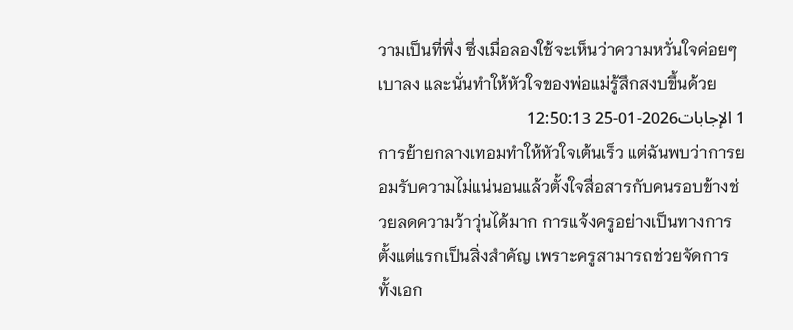วามเป็นที่พึ่ง ซึ่งเมื่อลองใช้จะเห็นว่าความหวั่นใจค่อยๆ เบาลง และนั่นทำให้หัวใจของพ่อแม่รู้สึกสงบขึ้นด้วย
1 الإجابات2026-01-25 12:50:13
การย้ายกลางเทอมทำให้หัวใจเต้นเร็ว แต่ฉันพบว่าการยอมรับความไม่แน่นอนแล้วตั้งใจสื่อสารกับคนรอบข้างช่วยลดความว้าวุ่นได้มาก การแจ้งครูอย่างเป็นทางการตั้งแต่แรกเป็นสิ่งสำคัญ เพราะครูสามารถช่วยจัดการทั้งเอก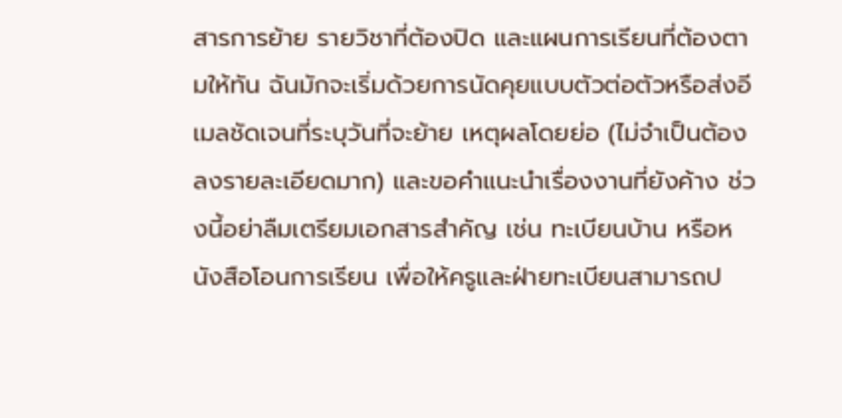สารการย้าย รายวิชาที่ต้องปิด และแผนการเรียนที่ต้องตามให้ทัน ฉันมักจะเริ่มด้วยการนัดคุยแบบตัวต่อตัวหรือส่งอีเมลชัดเจนที่ระบุวันที่จะย้าย เหตุผลโดยย่อ (ไม่จำเป็นต้องลงรายละเอียดมาก) และขอคำแนะนำเรื่องงานที่ยังค้าง ช่วงนี้อย่าลืมเตรียมเอกสารสำคัญ เช่น ทะเบียนบ้าน หรือหนังสือโอนการเรียน เพื่อให้ครูและฝ่ายทะเบียนสามารถป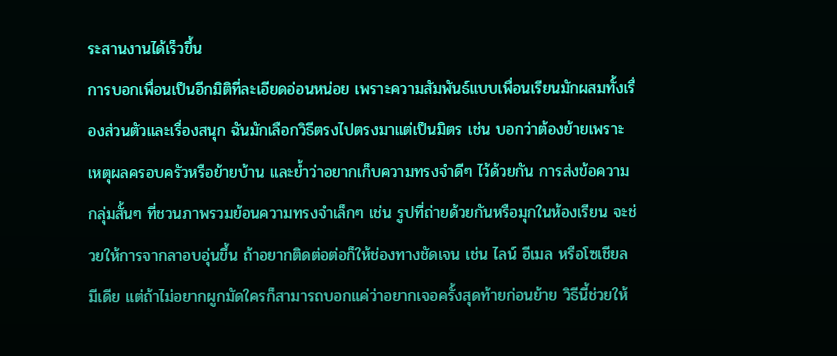ระสานงานได้เร็วขึ้น
การบอกเพื่อนเป็นอีกมิติที่ละเอียดอ่อนหน่อย เพราะความสัมพันธ์แบบเพื่อนเรียนมักผสมทั้งเรื่องส่วนตัวและเรื่องสนุก ฉันมักเลือกวิธีตรงไปตรงมาแต่เป็นมิตร เช่น บอกว่าต้องย้ายเพราะเหตุผลครอบครัวหรือย้ายบ้าน และย้ำว่าอยากเก็บความทรงจำดีๆ ไว้ด้วยกัน การส่งข้อความกลุ่มสั้นๆ ที่ชวนภาพรวมย้อนความทรงจำเล็กๆ เช่น รูปที่ถ่ายด้วยกันหรือมุกในห้องเรียน จะช่วยให้การจากลาอบอุ่นขึ้น ถ้าอยากติดต่อต่อก็ให้ช่องทางชัดเจน เช่น ไลน์ อีเมล หรือโซเชียลมีเดีย แต่ถ้าไม่อยากผูกมัดใครก็สามารถบอกแค่ว่าอยากเจอครั้งสุดท้ายก่อนย้าย วิธีนี้ช่วยให้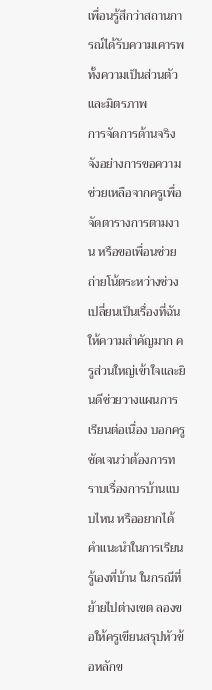เพื่อนรู้สึกว่าสถานการณ์ได้รับความเคารพทั้งความเป็นส่วนตัวและมิตรภาพ
การจัดการด้านจริงจังอย่างการขอความช่วยเหลือจากครูเพื่อจัดตารางการตามงาน หรือขอเพื่อนช่วยถ่ายโน้ตระหว่างช่วงเปลี่ยนเป็นเรื่องที่ฉันให้ความสำคัญมาก ครูส่วนใหญ่เข้าใจและยินดีช่วยวางแผนการเรียนต่อเนื่อง บอกครูชัดเจนว่าต้องการทราบเรื่องการบ้านแบบไหน หรืออยากได้คำแนะนำในการเรียนรู้เองที่บ้าน ในกรณีที่ย้ายไปต่างเขต ลองขอให้ครูเขียนสรุปหัวข้อหลักข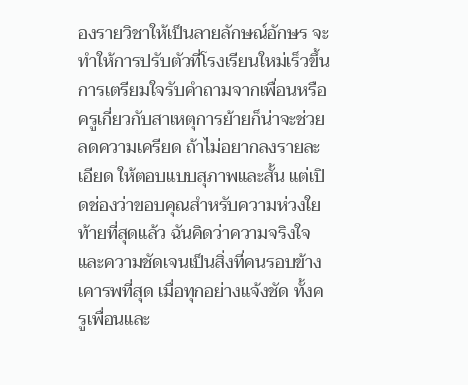องรายวิชาให้เป็นลายลักษณ์อักษร จะทำให้การปรับตัวที่โรงเรียนใหม่เร็วขึ้น การเตรียมใจรับคำถามจากเพื่อนหรือครูเกี่ยวกับสาเหตุการย้ายก็น่าจะช่วยลดความเครียด ถ้าไม่อยากลงรายละเอียด ให้ตอบแบบสุภาพและสั้น แต่เปิดช่องว่าขอบคุณสำหรับความห่วงใย
ท้ายที่สุดแล้ว ฉันคิดว่าความจริงใจและความชัดเจนเป็นสิ่งที่คนรอบข้างเคารพที่สุด เมื่อทุกอย่างแจ้งชัด ทั้งครูเพื่อนและ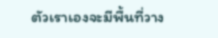ตัวเราเองจะมีพื้นที่วาง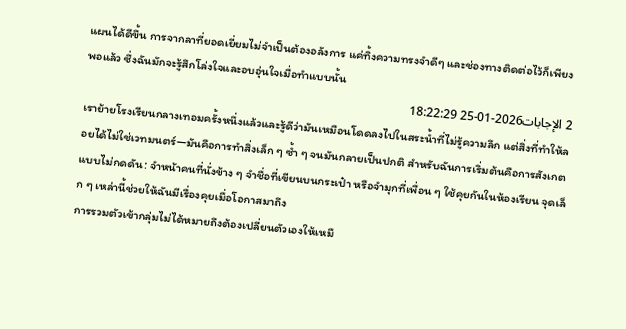แผนได้ดีขึ้น การจากลาที่ยอดเยี่ยมไม่จำเป็นต้องอลังการ แค่ทิ้งความทรงจำดีๆ และช่องทางติดต่อไว้ก็เพียงพอแล้ว ซึ่งฉันมักจะรู้สึกโล่งใจและอบอุ่นใจเมื่อทำแบบนั้น
2 الإجابات2026-01-25 18:22:29
เราย้ายโรงเรียนกลางเทอมครั้งหนึ่งแล้วและรู้ดีว่ามันเหมือนโดดลงไปในสระน้ำที่ไม่รู้ความลึก แต่สิ่งที่ทำให้ลอยได้ไม่ใช่เวทมนตร์—มันคือการทำสิ่งเล็ก ๆ ซ้ำ ๆ จนมันกลายเป็นปกติ สำหรับฉันการเริ่มต้นคือการสังเกตแบบไม่กดดัน: จำหน้าคนที่นั่งข้าง ๆ จำชื่อที่เขียนบนกระเป๋า หรือจำมุกที่เพื่อน ๆ ใช้คุยกันในห้องเรียน จุดเล็ก ๆ เหล่านี้ช่วยให้ฉันมีเรื่องคุยเมื่อโอกาสมาถึง
การรวมตัวเข้ากลุ่มไม่ได้หมายถึงต้องเปลี่ยนตัวเองให้เหมื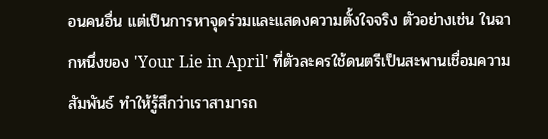อนคนอื่น แต่เป็นการหาจุดร่วมและแสดงความตั้งใจจริง ตัวอย่างเช่น ในฉากหนึ่งของ 'Your Lie in April' ที่ตัวละครใช้ดนตรีเป็นสะพานเชื่อมความสัมพันธ์ ทำให้รู้สึกว่าเราสามารถ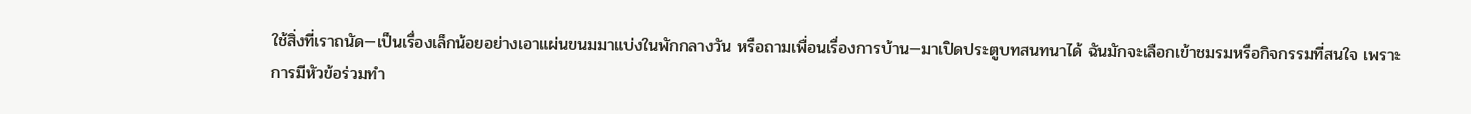ใช้สิ่งที่เราถนัด—เป็นเรื่องเล็กน้อยอย่างเอาแผ่นขนมมาแบ่งในพักกลางวัน หรือถามเพื่อนเรื่องการบ้าน—มาเปิดประตูบทสนทนาได้ ฉันมักจะเลือกเข้าชมรมหรือกิจกรรมที่สนใจ เพราะการมีหัวข้อร่วมทำ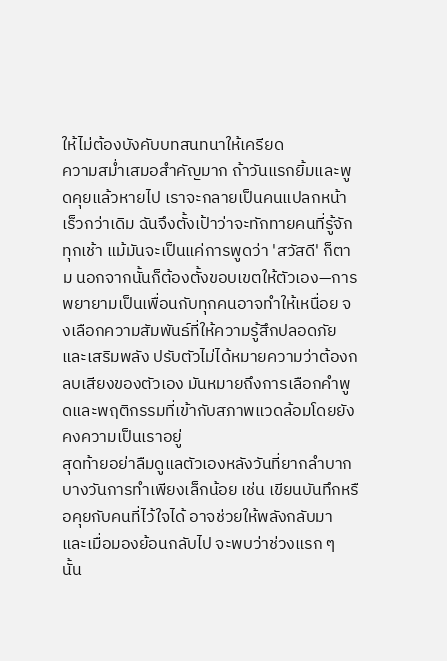ให้ไม่ต้องบังคับบทสนทนาให้เครียด
ความสม่ำเสมอสำคัญมาก ถ้าวันแรกยิ้มและพูดคุยแล้วหายไป เราจะกลายเป็นคนแปลกหน้าเร็วกว่าเดิม ฉันจึงตั้งเป้าว่าจะทักทายคนที่รู้จักทุกเช้า แม้มันจะเป็นแค่การพูดว่า 'สวัสดี' ก็ตาม นอกจากนั้นก็ต้องตั้งขอบเขตให้ตัวเอง—การพยายามเป็นเพื่อนกับทุกคนอาจทำให้เหนื่อย จงเลือกความสัมพันธ์ที่ให้ความรู้สึกปลอดภัยและเสริมพลัง ปรับตัวไม่ได้หมายความว่าต้องกลบเสียงของตัวเอง มันหมายถึงการเลือกคำพูดและพฤติกรรมที่เข้ากับสภาพแวดล้อมโดยยังคงความเป็นเราอยู่
สุดท้ายอย่าลืมดูแลตัวเองหลังวันที่ยากลำบาก บางวันการทำเพียงเล็กน้อย เช่น เขียนบันทึกหรือคุยกับคนที่ไว้ใจได้ อาจช่วยให้พลังกลับมา และเมื่อมองย้อนกลับไป จะพบว่าช่วงแรก ๆ นั้น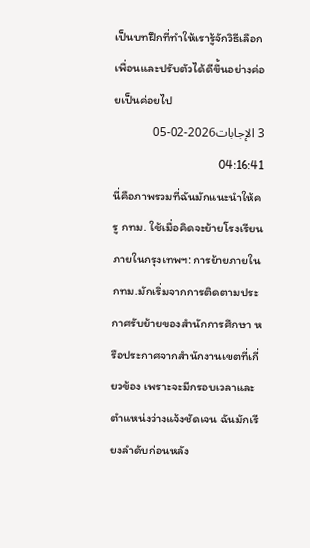เป็นบทฝึกที่ทำให้เรารู้จักวิธีเลือกเพื่อนและปรับตัวได้ดีขึ้นอย่างค่อยเป็นค่อยไป
3 الإجابات2026-02-05 04:16:41
นี่คือภาพรวมที่ฉันมักแนะนำให้ครู กทม. ใช้เมื่อคิดจะย้ายโรงเรียนภายในกรุงเทพฯ: การย้ายภายในกทม.มักเริ่มจากการติดตามประกาศรับย้ายของสำนักการศึกษา หรือประกาศจากสำนักงานเขตที่เกี่ยวข้อง เพราะจะมีกรอบเวลาและตำแหน่งว่างแจ้งชัดเจน ฉันมักเรียงลำดับก่อนหลัง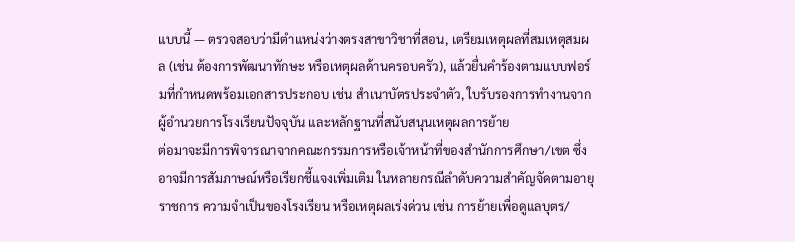แบบนี้ — ตรวจสอบว่ามีตำแหน่งว่างตรงสาขาวิชาที่สอน, เตรียมเหตุผลที่สมเหตุสมผล (เช่น ต้องการพัฒนาทักษะ หรือเหตุผลด้านครอบครัว), แล้วยื่นคำร้องตามแบบฟอร์มที่กำหนดพร้อมเอกสารประกอบ เช่น สำเนาบัตรประจำตัว, ใบรับรองการทำงานจากผู้อำนวยการโรงเรียนปัจจุบัน และหลักฐานที่สนับสนุนเหตุผลการย้าย
ต่อมาจะมีการพิจารณาจากคณะกรรมการหรือเจ้าหน้าที่ของสำนักการศึกษา/เขต ซึ่งอาจมีการสัมภาษณ์หรือเรียกชี้แจงเพิ่มเติม ในหลายกรณีลำดับความสำคัญจัดตามอายุราชการ ความจำเป็นของโรงเรียน หรือเหตุผลเร่งด่วน เช่น การย้ายเพื่อดูแลบุตร/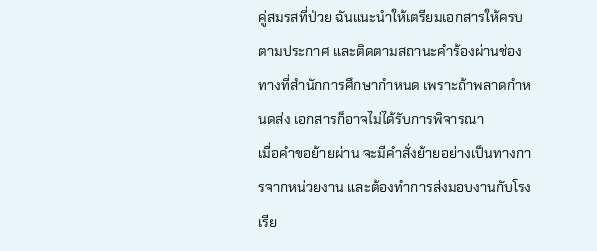คู่สมรสที่ป่วย ฉันแนะนำให้เตรียมเอกสารให้ครบตามประกาศ และติดตามสถานะคำร้องผ่านช่องทางที่สำนักการศึกษากำหนด เพราะถ้าพลาดกำหนดส่ง เอกสารก็อาจไม่ได้รับการพิจารณา
เมื่อคำขอย้ายผ่าน จะมีคำสั่งย้ายอย่างเป็นทางการจากหน่วยงาน และต้องทำการส่งมอบงานกับโรงเรีย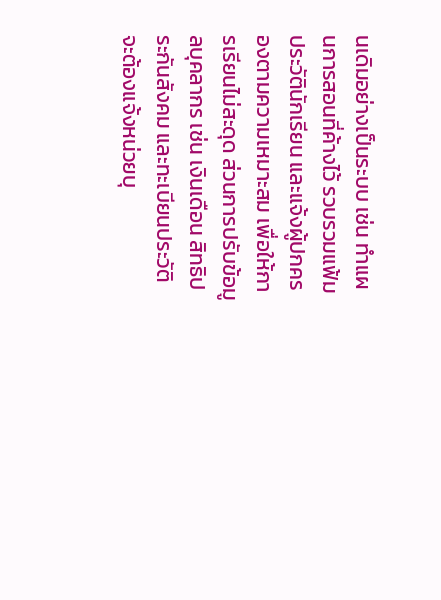นเดิมอย่างเป็นระบบ เช่น ทำแผนการสอนที่ค้างไว้ รวบรวมแฟ้มประวัตินักเรียน และแจ้งผู้ปกครองตามความเหมาะสม เพื่อให้การเรียนไม่สะดุด ส่วนการปรับข้อมูลบุคลากร เช่น เงินเดือน สิทธิประกันสังคม และทะเบียนประวัติ จะต้องแจ้งหน่วยบุ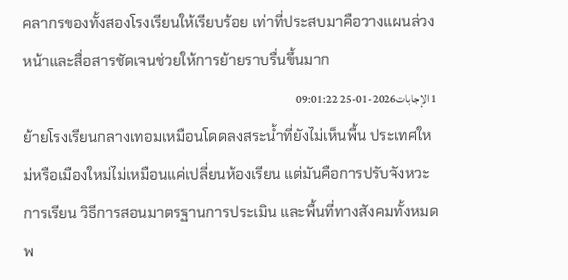คลากรของทั้งสองโรงเรียนให้เรียบร้อย เท่าที่ประสบมาคือวางแผนล่วงหน้าและสื่อสารชัดเจนช่วยให้การย้ายราบรื่นขึ้นมาก
1 الإجابات2026-01-25 09:01:22
ย้ายโรงเรียนกลางเทอมเหมือนโดดลงสระน้ำที่ยังไม่เห็นพื้น ประเทศใหม่หรือเมืองใหม่ไม่เหมือนแค่เปลี่ยนห้องเรียน แต่มันคือการปรับจังหวะการเรียน วิธีการสอนมาตรฐานการประเมิน และพื้นที่ทางสังคมทั้งหมดพ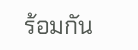ร้อมกัน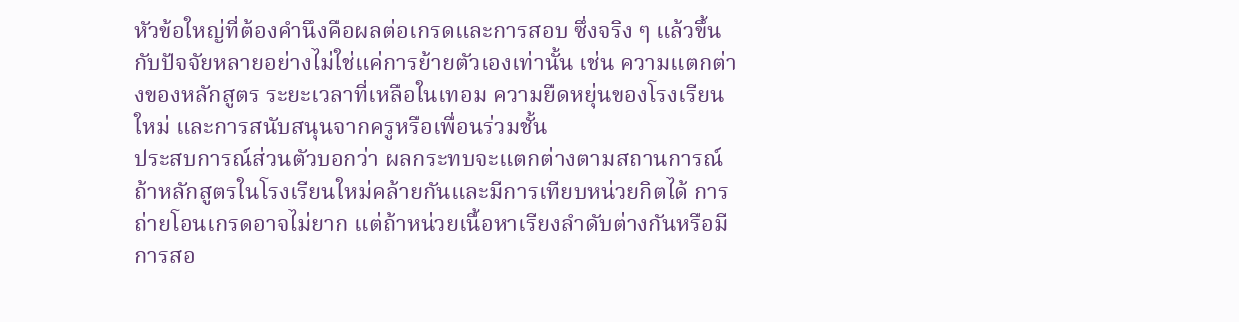หัวข้อใหญ่ที่ต้องคำนึงคือผลต่อเกรดและการสอบ ซึ่งจริง ๆ แล้วขึ้นกับปัจจัยหลายอย่างไม่ใช่แค่การย้ายตัวเองเท่านั้น เช่น ความแตกต่างของหลักสูตร ระยะเวลาที่เหลือในเทอม ความยืดหยุ่นของโรงเรียนใหม่ และการสนับสนุนจากครูหรือเพื่อนร่วมชั้น
ประสบการณ์ส่วนตัวบอกว่า ผลกระทบจะแตกต่างตามสถานการณ์ ถ้าหลักสูตรในโรงเรียนใหม่คล้ายกันและมีการเทียบหน่วยกิตได้ การถ่ายโอนเกรดอาจไม่ยาก แต่ถ้าหน่วยเนื้อหาเรียงลำดับต่างกันหรือมีการสอ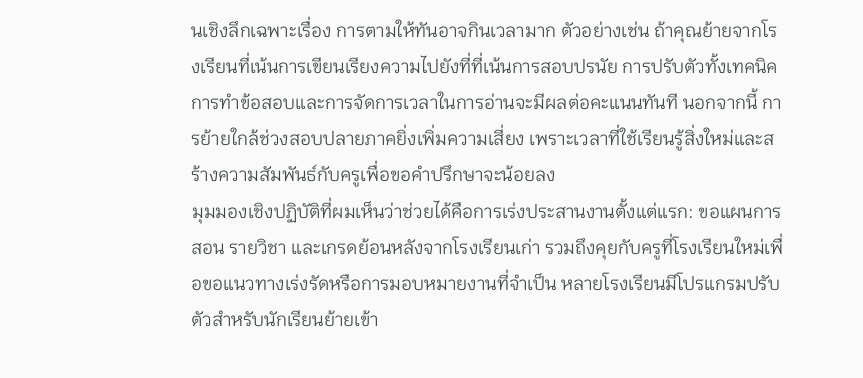นเชิงลึกเฉพาะเรื่อง การตามให้ทันอาจกินเวลามาก ตัวอย่างเช่น ถ้าคุณย้ายจากโรงเรียนที่เน้นการเขียนเรียงความไปยังที่ที่เน้นการสอบปรนัย การปรับตัวทั้งเทคนิคการทำข้อสอบและการจัดการเวลาในการอ่านจะมีผลต่อคะแนนทันที นอกจากนี้ การย้ายใกล้ช่วงสอบปลายภาคยิ่งเพิ่มความเสี่ยง เพราะเวลาที่ใช้เรียนรู้สิ่งใหม่และสร้างความสัมพันธ์กับครูเพื่อขอคำปรึกษาจะน้อยลง
มุมมองเชิงปฏิบัติที่ผมเห็นว่าช่วยได้คือการเร่งประสานงานตั้งแต่แรก: ขอแผนการสอน รายวิชา และเกรดย้อนหลังจากโรงเรียนเก่า รวมถึงคุยกับครูที่โรงเรียนใหม่เพื่อขอแนวทางเร่งรัดหรือการมอบหมายงานที่จำเป็น หลายโรงเรียนมีโปรแกรมปรับตัวสำหรับนักเรียนย้ายเข้า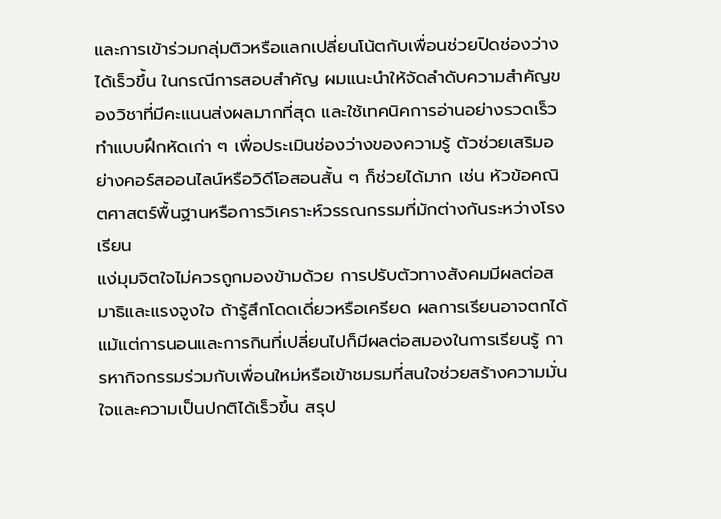และการเข้าร่วมกลุ่มติวหรือแลกเปลี่ยนโน้ตกับเพื่อนช่วยปิดช่องว่างได้เร็วขึ้น ในกรณีการสอบสำคัญ ผมแนะนำให้จัดลำดับความสำคัญของวิชาที่มีคะแนนส่งผลมากที่สุด และใช้เทคนิคการอ่านอย่างรวดเร็ว ทำแบบฝึกหัดเก่า ๆ เพื่อประเมินช่องว่างของความรู้ ตัวช่วยเสริมอย่างคอร์สออนไลน์หรือวิดีโอสอนสั้น ๆ ก็ช่วยได้มาก เช่น หัวข้อคณิตศาสตร์พื้นฐานหรือการวิเคราะห์วรรณกรรมที่มักต่างกันระหว่างโรงเรียน
แง่มุมจิตใจไม่ควรถูกมองข้ามด้วย การปรับตัวทางสังคมมีผลต่อสมาธิและแรงจูงใจ ถ้ารู้สึกโดดเดี่ยวหรือเครียด ผลการเรียนอาจตกได้ แม้แต่การนอนและการกินที่เปลี่ยนไปก็มีผลต่อสมองในการเรียนรู้ การหากิจกรรมร่วมกับเพื่อนใหม่หรือเข้าชมรมที่สนใจช่วยสร้างความมั่นใจและความเป็นปกติได้เร็วขึ้น สรุป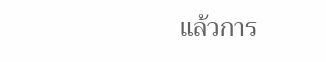แล้วการ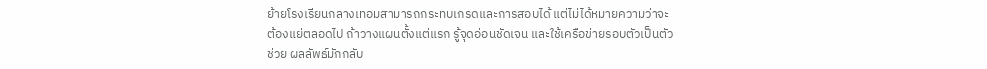ย้ายโรงเรียนกลางเทอมสามารถกระทบเกรดและการสอบได้ แต่ไม่ได้หมายความว่าจะต้องแย่ตลอดไป ถ้าวางแผนตั้งแต่แรก รู้จุดอ่อนชัดเจน และใช้เครือข่ายรอบตัวเป็นตัวช่วย ผลลัพธ์มักกลับ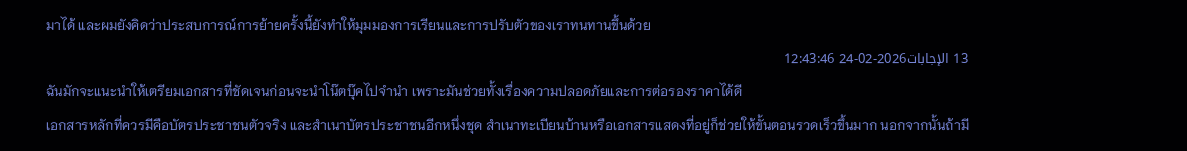มาได้ และผมยังคิดว่าประสบการณ์การย้ายครั้งนี้ยังทำให้มุมมองการเรียนและการปรับตัวของเราทนทานขึ้นด้วย
13 الإجابات2026-02-24 12:43:46
ฉันมักจะแนะนำให้เตรียมเอกสารที่ชัดเจนก่อนจะนำโน๊ตบุ๊คไปจำนำ เพราะมันช่วยทั้งเรื่องความปลอดภัยและการต่อรองราคาได้ดี
เอกสารหลักที่ควรมีคือบัตรประชาชนตัวจริง และสำเนาบัตรประชาชนอีกหนึ่งชุด สำเนาทะเบียนบ้านหรือเอกสารแสดงที่อยู่ก็ช่วยให้ขั้นตอนรวดเร็วขึ้นมาก นอกจากนั้นถ้ามี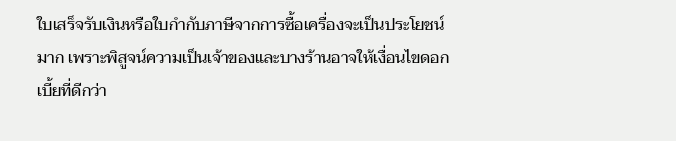ใบเสร็จรับเงินหรือใบกำกับภาษีจากการซื้อเครื่องจะเป็นประโยชน์มาก เพราะพิสูจน์ความเป็นเจ้าของและบางร้านอาจให้เงื่อนไขดอกเบี้ยที่ดีกว่า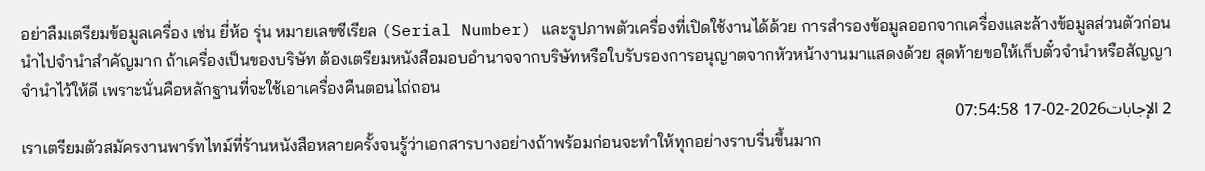อย่าลืมเตรียมข้อมูลเครื่อง เช่น ยี่ห้อ รุ่น หมายเลขซีเรียล (Serial Number) และรูปภาพตัวเครื่องที่เปิดใช้งานได้ด้วย การสำรองข้อมูลออกจากเครื่องและล้างข้อมูลส่วนตัวก่อนนำไปจำนำสำคัญมาก ถ้าเครื่องเป็นของบริษัท ต้องเตรียมหนังสือมอบอำนาจจากบริษัทหรือใบรับรองการอนุญาตจากหัวหน้างานมาแสดงด้วย สุดท้ายขอให้เก็บตั๋วจำนำหรือสัญญาจำนำไว้ให้ดี เพราะนั่นคือหลักฐานที่จะใช้เอาเครื่องคืนตอนไถ่ถอน
2 الإجابات2026-02-17 07:54:58
เราเตรียมตัวสมัครงานพาร์ทไทม์ที่ร้านหนังสือหลายครั้งจนรู้ว่าเอกสารบางอย่างถ้าพร้อมก่อนจะทำให้ทุกอย่างราบรื่นขึ้นมาก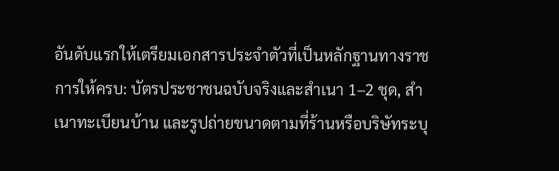อันดับแรกให้เตรียมเอกสารประจำตัวที่เป็นหลักฐานทางราชการให้ครบ: บัตรประชาชนฉบับจริงและสำเนา 1–2 ชุด, สำเนาทะเบียนบ้าน และรูปถ่ายขนาดตามที่ร้านหรือบริษัทระบุ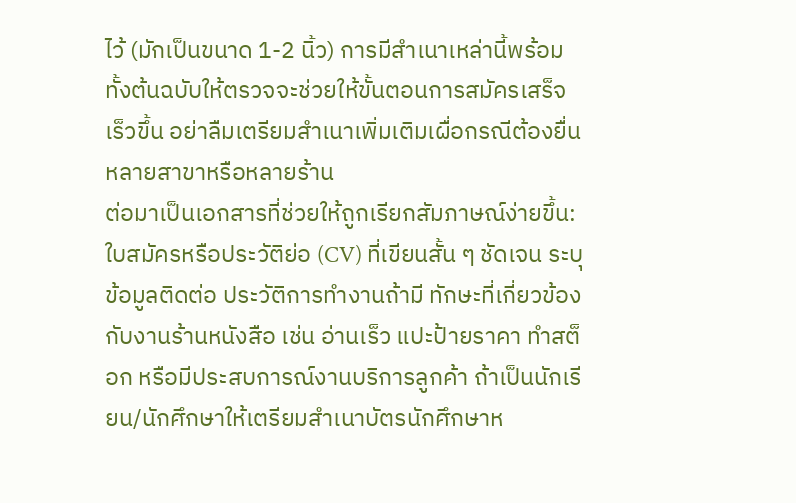ไว้ (มักเป็นขนาด 1-2 นิ้ว) การมีสำเนาเหล่านี้พร้อมทั้งต้นฉบับให้ตรวจจะช่วยให้ขั้นตอนการสมัครเสร็จเร็วขึ้น อย่าลืมเตรียมสำเนาเพิ่มเติมเผื่อกรณีต้องยื่นหลายสาขาหรือหลายร้าน
ต่อมาเป็นเอกสารที่ช่วยให้ถูกเรียกสัมภาษณ์ง่ายขึ้น: ใบสมัครหรือประวัติย่อ (CV) ที่เขียนสั้น ๆ ชัดเจน ระบุข้อมูลติดต่อ ประวัติการทำงานถ้ามี ทักษะที่เกี่ยวข้องกับงานร้านหนังสือ เช่น อ่านเร็ว แปะป้ายราคา ทำสต็อก หรือมีประสบการณ์งานบริการลูกค้า ถ้าเป็นนักเรียน/นักศึกษาให้เตรียมสำเนาบัตรนักศึกษาห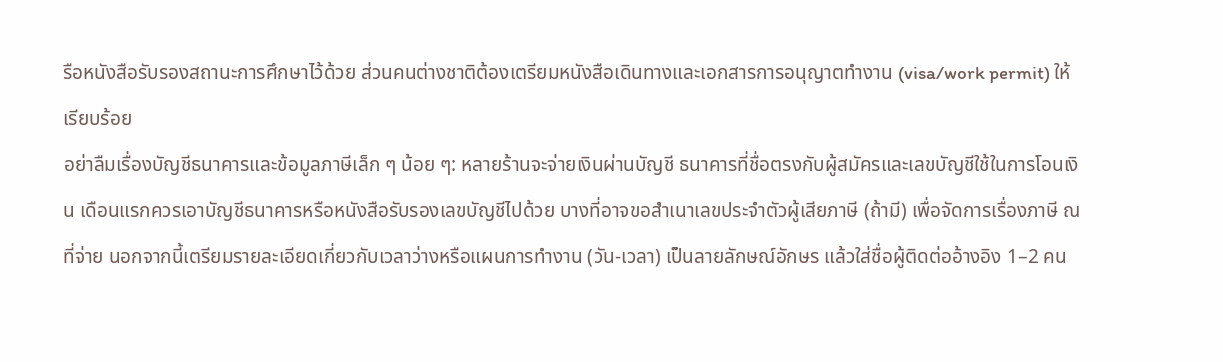รือหนังสือรับรองสถานะการศึกษาไว้ด้วย ส่วนคนต่างชาติต้องเตรียมหนังสือเดินทางและเอกสารการอนุญาตทำงาน (visa/work permit) ให้เรียบร้อย
อย่าลืมเรื่องบัญชีธนาคารและข้อมูลภาษีเล็ก ๆ น้อย ๆ: หลายร้านจะจ่ายเงินผ่านบัญชี ธนาคารที่ชื่อตรงกับผู้สมัครและเลขบัญชีใช้ในการโอนเงิน เดือนแรกควรเอาบัญชีธนาคารหรือหนังสือรับรองเลขบัญชีไปด้วย บางที่อาจขอสำเนาเลขประจำตัวผู้เสียภาษี (ถ้ามี) เพื่อจัดการเรื่องภาษี ณ ที่จ่าย นอกจากนี้เตรียมรายละเอียดเกี่ยวกับเวลาว่างหรือแผนการทำงาน (วัน-เวลา) เป็นลายลักษณ์อักษร แล้วใส่ชื่อผู้ติดต่ออ้างอิง 1–2 คน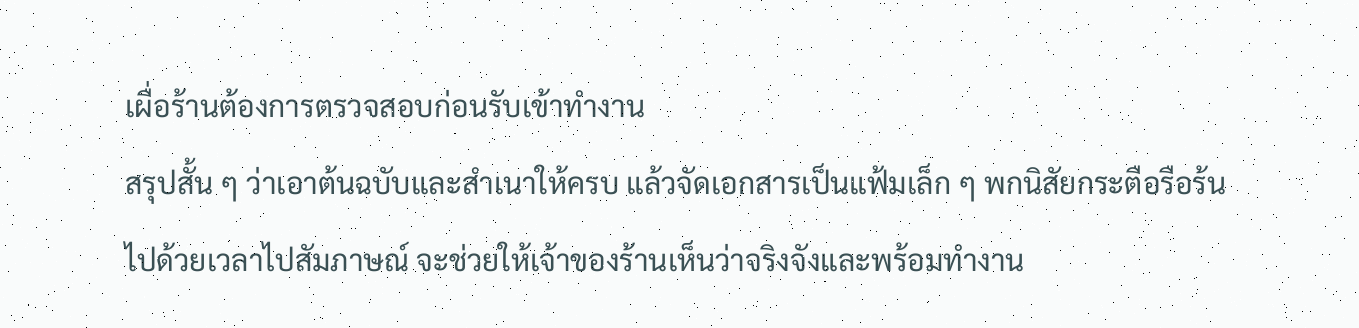เผื่อร้านต้องการตรวจสอบก่อนรับเข้าทำงาน
สรุปสั้น ๆ ว่าเอาต้นฉบับและสำเนาให้ครบ แล้วจัดเอกสารเป็นแฟ้มเล็ก ๆ พกนิสัยกระตือรือร้นไปด้วยเวลาไปสัมภาษณ์ จะช่วยให้เจ้าของร้านเห็นว่าจริงจังและพร้อมทำงาน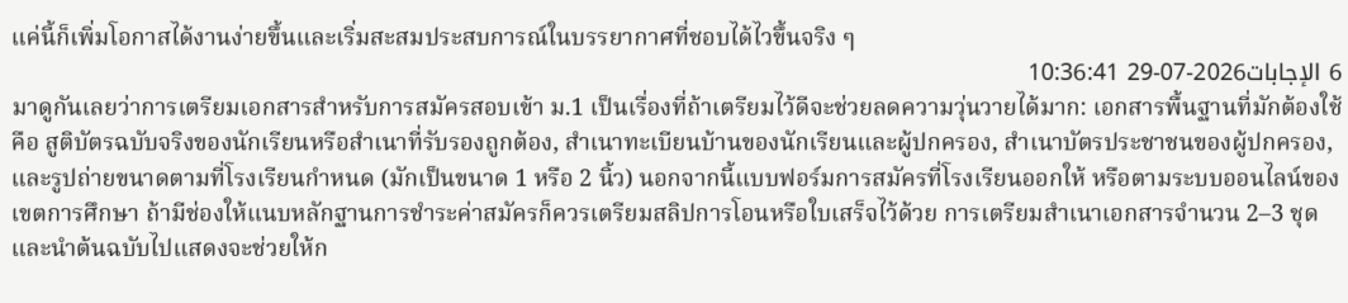แค่นี้ก็เพิ่มโอกาสได้งานง่ายขึ้นและเริ่มสะสมประสบการณ์ในบรรยากาศที่ชอบได้ไวขึ้นจริง ๆ
6 الإجابات2026-07-29 10:36:41
มาดูกันเลยว่าการเตรียมเอกสารสำหรับการสมัครสอบเข้า ม.1 เป็นเรื่องที่ถ้าเตรียมไว้ดีจะช่วยลดความวุ่นวายได้มาก: เอกสารพื้นฐานที่มักต้องใช้คือ สูติบัตรฉบับจริงของนักเรียนหรือสำเนาที่รับรองถูกต้อง, สำเนาทะเบียนบ้านของนักเรียนและผู้ปกครอง, สำเนาบัตรประชาชนของผู้ปกครอง, และรูปถ่ายขนาดตามที่โรงเรียนกำหนด (มักเป็นขนาด 1 หรือ 2 นิ้ว) นอกจากนี้แบบฟอร์มการสมัครที่โรงเรียนออกให้ หรือตามระบบออนไลน์ของเขตการศึกษา ถ้ามีช่องให้แนบหลักฐานการชำระค่าสมัครก็ควรเตรียมสลิปการโอนหรือใบเสร็จไว้ด้วย การเตรียมสำเนาเอกสารจำนวน 2–3 ชุดและนำต้นฉบับไปแสดงจะช่วยให้ก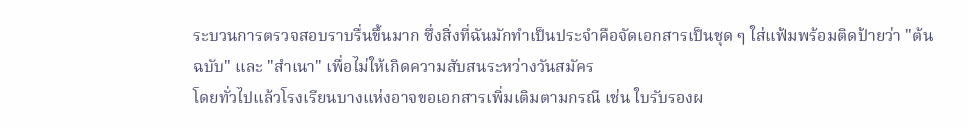ระบวนการตรวจสอบราบรื่นขึ้นมาก ซึ่งสิ่งที่ฉันมักทำเป็นประจำคือจัดเอกสารเป็นชุด ๆ ใส่แฟ้มพร้อมติดป้ายว่า "ต้นฉบับ" และ "สำเนา" เพื่อไม่ให้เกิดความสับสนระหว่างวันสมัคร
โดยทั่วไปแล้วโรงเรียนบางแห่งอาจขอเอกสารเพิ่มเติมตามกรณี เช่น ใบรับรองผ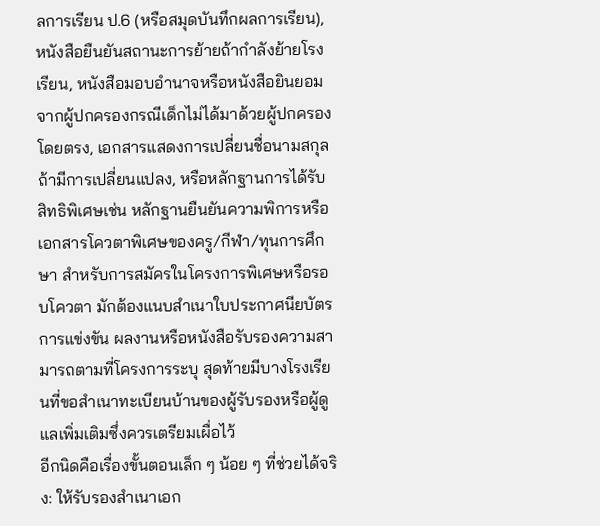ลการเรียน ป.6 (หรือสมุดบันทึกผลการเรียน), หนังสือยืนยันสถานะการย้ายถ้ากำลังย้ายโรงเรียน, หนังสือมอบอํานาจหรือหนังสือยินยอมจากผู้ปกครองกรณีเด็กไม่ได้มาด้วยผู้ปกครองโดยตรง, เอกสารแสดงการเปลี่ยนชื่อนามสกุลถ้ามีการเปลี่ยนแปลง, หรือหลักฐานการได้รับสิทธิพิเศษเช่น หลักฐานยืนยันความพิการหรือเอกสารโควตาพิเศษของครู/กีฬา/ทุนการศึกษา สำหรับการสมัครในโครงการพิเศษหรือรอบโควตา มักต้องแนบสำเนาใบประกาศนียบัตรการแข่งขัน ผลงานหรือหนังสือรับรองความสามารถตามที่โครงการระบุ สุดท้ายมีบางโรงเรียนที่ขอสำเนาทะเบียนบ้านของผู้รับรองหรือผู้ดูแลเพิ่มเติมซึ่งควรเตรียมเผื่อไว้
อีกนิดคือเรื่องขั้นตอนเล็ก ๆ น้อย ๆ ที่ช่วยได้จริง: ให้รับรองสำเนาเอก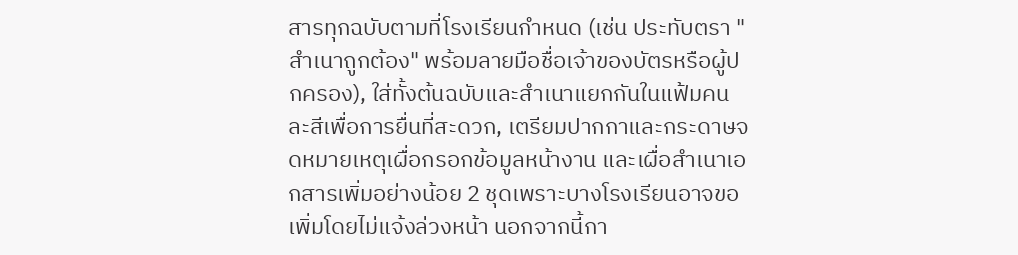สารทุกฉบับตามที่โรงเรียนกำหนด (เช่น ประทับตรา "สำเนาถูกต้อง" พร้อมลายมือชื่อเจ้าของบัตรหรือผู้ปกครอง), ใส่ทั้งต้นฉบับและสำเนาแยกกันในแฟ้มคนละสีเพื่อการยื่นที่สะดวก, เตรียมปากกาและกระดาษจดหมายเหตุเผื่อกรอกข้อมูลหน้างาน และเผื่อสำเนาเอกสารเพิ่มอย่างน้อย 2 ชุดเพราะบางโรงเรียนอาจขอเพิ่มโดยไม่แจ้งล่วงหน้า นอกจากนี้กา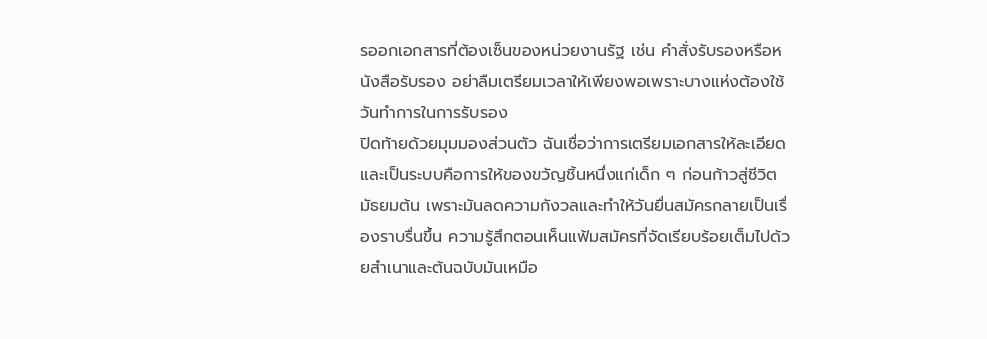รออกเอกสารที่ต้องเซ็นของหน่วยงานรัฐ เช่น คำสั่งรับรองหรือหนังสือรับรอง อย่าลืมเตรียมเวลาให้เพียงพอเพราะบางแห่งต้องใช้วันทำการในการรับรอง
ปิดท้ายด้วยมุมมองส่วนตัว ฉันเชื่อว่าการเตรียมเอกสารให้ละเอียดและเป็นระบบคือการให้ของขวัญชิ้นหนึ่งแก่เด็ก ๆ ก่อนก้าวสู่ชีวิตมัธยมต้น เพราะมันลดความกังวลและทำให้วันยื่นสมัครกลายเป็นเรื่องราบรื่นขึ้น ความรู้สึกตอนเห็นแฟ้มสมัครที่จัดเรียบร้อยเต็มไปด้วยสำเนาและต้นฉบับมันเหมือ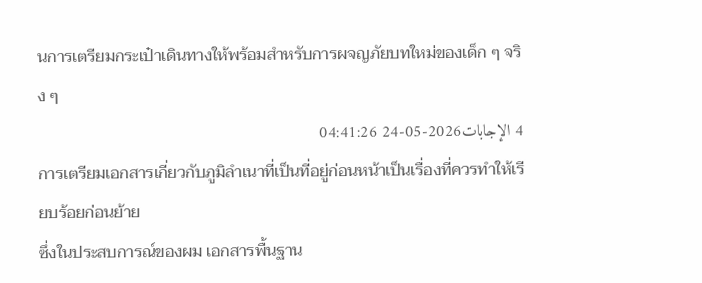นการเตรียมกระเป๋าเดินทางให้พร้อมสำหรับการผจญภัยบทใหม่ของเด็ก ๆ จริง ๆ
4 الإجابات2026-05-24 04:41:26
การเตรียมเอกสารเกี่ยวกับภูมิลําเนาที่เป็นที่อยู่ก่อนหน้าเป็นเรื่องที่ควรทำให้เรียบร้อยก่อนย้าย
ซึ่งในประสบการณ์ของผม เอกสารพื้นฐาน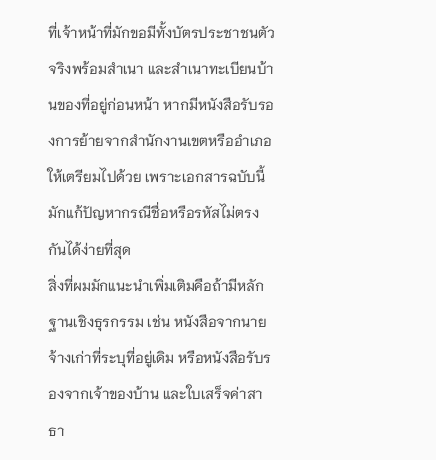ที่เจ้าหน้าที่มักขอมีทั้งบัตรประชาชนตัวจริงพร้อมสำเนา และสำเนาทะเบียนบ้านของที่อยู่ก่อนหน้า หากมีหนังสือรับรองการย้ายจากสำนักงานเขตหรืออำเภอให้เตรียมไปด้วย เพราะเอกสารฉบับนี้มักแก้ปัญหากรณีชื่อหรือรหัสไม่ตรงกันได้ง่ายที่สุด
สิ่งที่ผมมักแนะนำเพิ่มเติมคือถ้ามีหลักฐานเชิงธุรกรรม เช่น หนังสือจากนายจ้างเก่าที่ระบุที่อยู่เดิม หรือหนังสือรับรองจากเจ้าของบ้าน และใบเสร็จค่าสาธา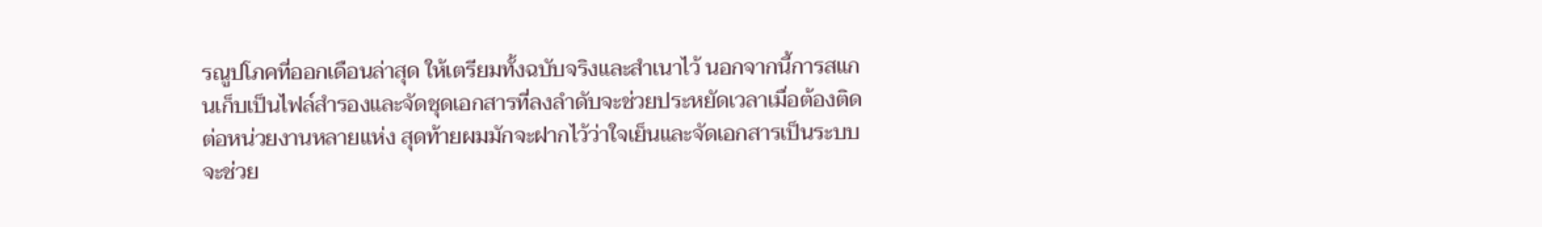รณูปโภคที่ออกเดือนล่าสุด ให้เตรียมทั้งฉบับจริงและสำเนาไว้ นอกจากนี้การสแกนเก็บเป็นไฟล์สำรองและจัดชุดเอกสารที่ลงลำดับจะช่วยประหยัดเวลาเมื่อต้องติดต่อหน่วยงานหลายแห่ง สุดท้ายผมมักจะฝากไว้ว่าใจเย็นและจัดเอกสารเป็นระบบจะช่วย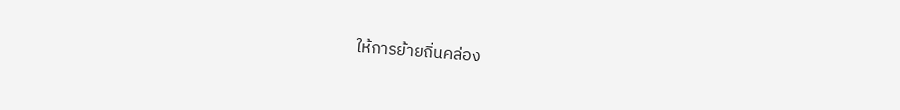ให้การย้ายถิ่นคล่อง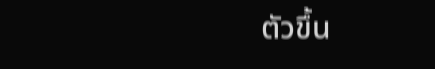ตัวขึ้น